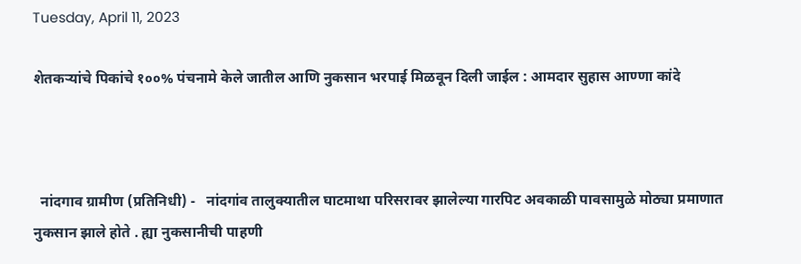Tuesday, April 11, 2023

शेतकऱ्यांचे पिकांचे १००% पंचनामे केले जातील आणि नुकसान भरपाई मिळवून दिली जाईल : आमदार सुहास आण्णा कांदे



  नांदगाव ग्रामीण (प्रतिनिधी) -   नांदगांव तालुक्यातील घाटमाथा परिसरावर झालेल्या गारपिट अवकाळी पावसामुळे मोठ्या प्रमाणात नुकसान झाले होते . ह्या नुकसानीची पाहणी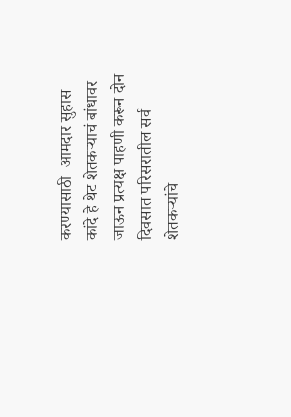करण्यासाठी  आमदार सुहास कांदे हे थेट शेतकऱ्याचं बांधावर जाऊन प्रत्यक्ष पाहणी करून दोन दिवसात परिसरातील सर्व शेतकऱ्यांचे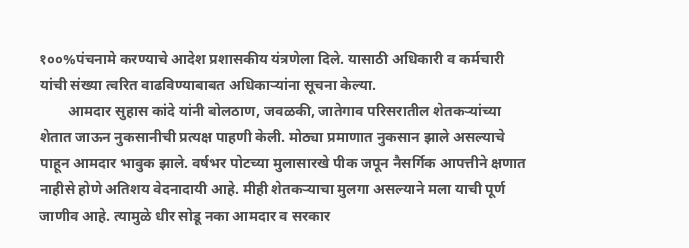१००%पंचनामे करण्याचे आदेश प्रशासकीय यंत्रणेला दिले. यासाठी अधिकारी व कर्मचारी यांची संख्या त्वरित वाढविण्याबाबत अधिकाऱ्यांना सूचना केल्या.
        आमदार सुहास कांदे यांनी बोलठाण, जवळकी, जातेगाव परिसरातील शेतकऱ्यांच्या शेतात जाऊन नुकसानीची प्रत्यक्ष पाहणी केली. मोठ्या प्रमाणात नुकसान झाले असल्याचे पाहून आमदार भावुक झाले. वर्षभर पोटच्या मुलासारखे पीक जपून नैसर्गिक आपत्तीने क्षणात नाहीसे होणे अतिशय वेदनादायी आहे. मीही शेतकऱ्याचा मुलगा असल्याने मला याची पूर्ण जाणीव आहे. त्यामुळे धीर सोडू नका आमदार व सरकार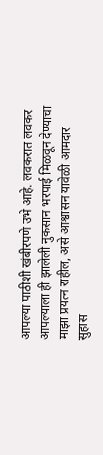आपल्या पाठीशी खंबीरपणे उभे आहे. लवकरात लवकर आपल्याला ही झालेली नुकसान भरपाई मिळवून देण्याचा माझा प्रयत्न राहील, असे आश्वासन यावेळी आमदार सुहास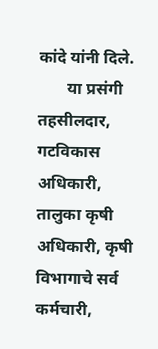कांदे यांनी दिले.
       या प्रसंगी तहसीलदार, गटविकास अधिकारी, तालुका कृषी अधिकारी, कृषी विभागाचे सर्व कर्मचारी,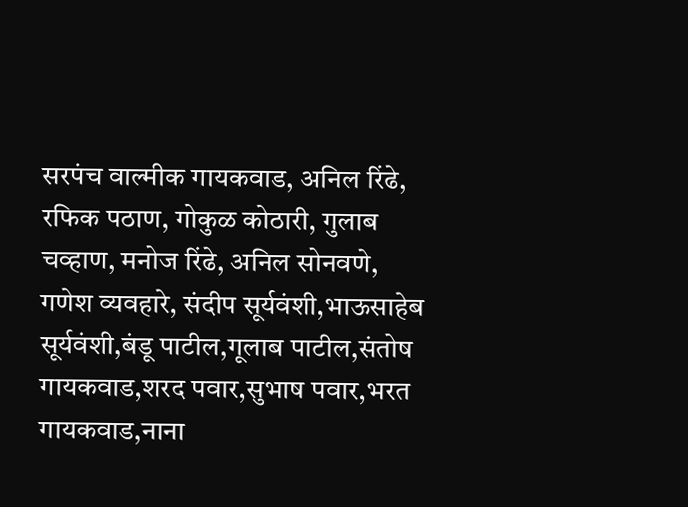सरपंच वाल्मीक गायकवाड, अनिल रिंढे, रफिक पठाण, गोकुळ कोठारी, गुलाब चव्हाण, मनोज रिंढे, अनिल सोनवणे, गणेश व्यवहारे, संदीप सूर्यवंशी,भाऊसाहेब सूर्यवंशी,बंडू पाटील,गूलाब पाटील,संतोष गायकवाड,शरद पवार,सुभाष पवार,भरत गायकवाड,नाना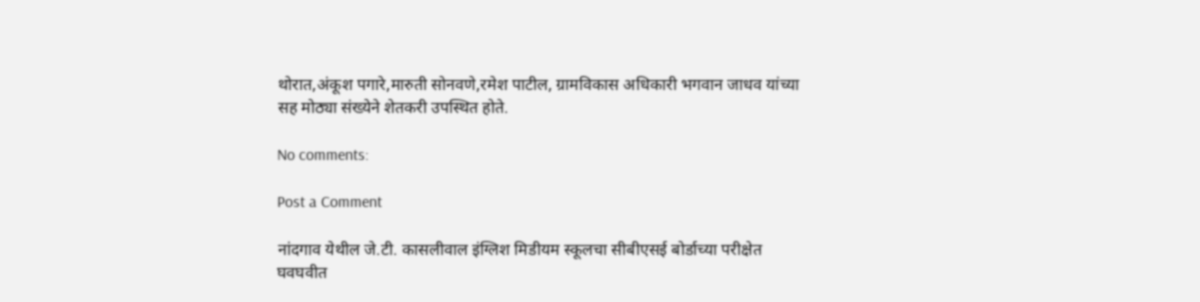थोरात,अंकूश पगारे,मारुती सोनवणे,रमेश पाटील, ग्रामविकास अधिकारी भगवान जाधव यांच्या सह मोठ्या संख्येने शेतकरी उपस्थित होते.

No comments:

Post a Comment

नांदगाव येथील जे.टी. कासलीवाल इंग्लिश मिडीयम स्कूलचा सीबीएसई बोर्डाच्या परीक्षेत घवघवीत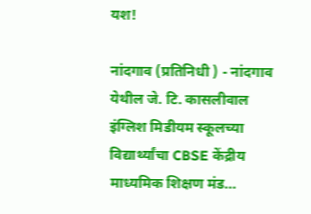यश!

नांदगाव (प्रतिनिधी ) - नांदगाव येथील जे. टि. कासलीवाल इंग्लिश मिडीयम स्कूलच्या विद्यार्थ्यांचा CBSE केंद्रीय माध्यमिक शिक्षण मंड...